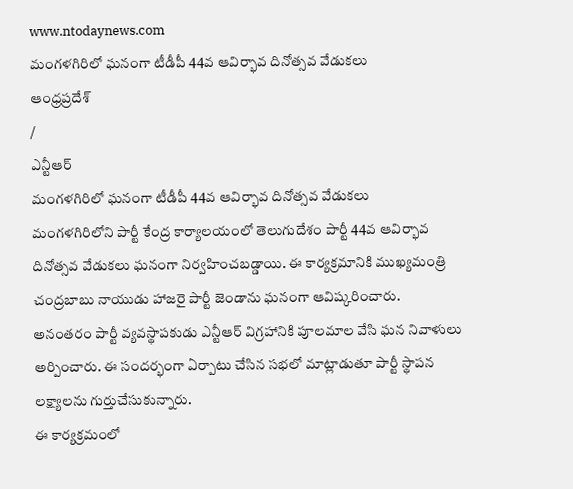www.ntodaynews.com
మంగళగిరిలో ఘనంగా టీడీపీ 44వ ఆవిర్భావ దినోత్సవ వేడుకలు
ఆంధ్రప్రదేశ్
/
ఎన్టీఆర్
మంగళగిరిలో ఘనంగా టీడీపీ 44వ ఆవిర్భావ దినోత్సవ వేడుకలు
మంగళగిరిలోని పార్టీ కేంద్ర కార్యాలయంలో తెలుగుదేశం పార్టీ 44వ ఆవిర్భావ దినోత్సవ వేడుకలు ఘనంగా నిర్వహించబడ్డాయి. ఈ కార్యక్రమానికి ముఖ్యమంత్రి చంద్రబాబు నాయుడు హాజరై పార్టీ జెండాను ఘనంగా ఆవిష్కరించారు.
అనంతరం పార్టీ వ్యవస్థాపకుడు ఎన్టీఆర్ విగ్రహానికి పూలమాల వేసి ఘన నివాళులు అర్పించారు. ఈ సందర్భంగా ఏర్పాటు చేసిన సభలో మాట్లాడుతూ పార్టీ స్థాపన లక్ష్యాలను గుర్తుచేసుకున్నారు.
ఈ కార్యక్రమంలో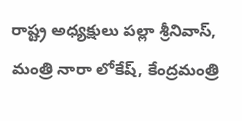రాష్ట్ర అధ్యక్షులు పల్లా శ్రీనివాస్, మంత్రి నారా లోకేష్, కేంద్రమంత్రి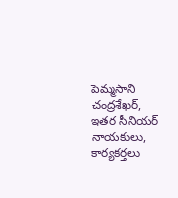పెమ్మసాని చంద్రశేఖర్, ఇతర సీనియర్ నాయకులు, కార్యకర్తలు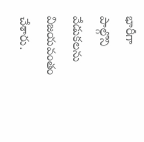భారీగా పాల్గొని వేడుకలను విజయవంతం చేశారు.